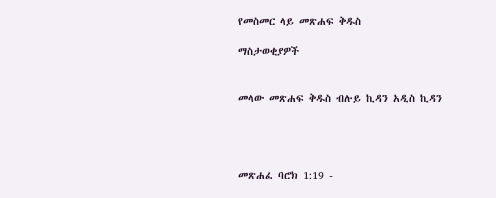የመስመር ላይ መጽሐፍ ቅዱስ

ማስታወቂያዎች


መላው መጽሐፍ ቅዱስ ብሉይ ኪዳን አዲስ ኪዳን




መጽሐፈ ባሮክ 1:19 -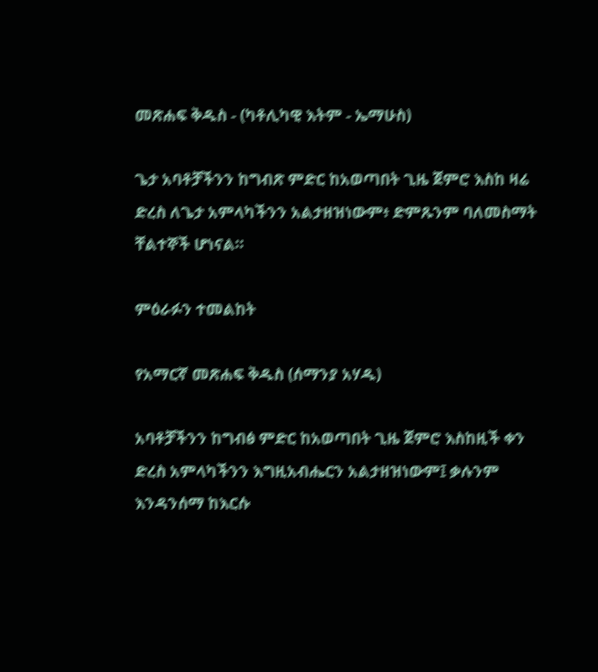መጽሐፍ ቅዱስ - (ካቶሊካዊ እትም - ኤማሁስ)

ጌታ አባቶቻችንን ከግብጽ ምድር ከአወጣበት ጊዜ ጀምሮ እስከ ዛሬ ድረስ ለጌታ አምላካችንን አልታዘዝነውም፥ ድምጹንም ባለመስማት ቸልተኞች ሆነናል።

ምዕራፉን ተመልከት

የአማርኛ መጽሐፍ ቅዱስ (ሰማንያ አሃዱ)

አባቶቻችንን ከግብፅ ምድር ከአወጣበት ጊዜ ጀምሮ እስከዚች ቀን ድረስ አምላካችንን እግዚአብሔርን አልታዘዝነውም፤ ቃሉንም እንዳንሰማ ከእርሱ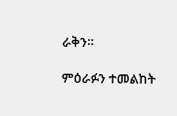ራቅን።

ምዕራፉን ተመልከት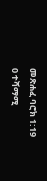መጽሐፈ ባሮክ 1:19
0 ተሻማሚ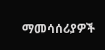ማመሳሰሪያዎች